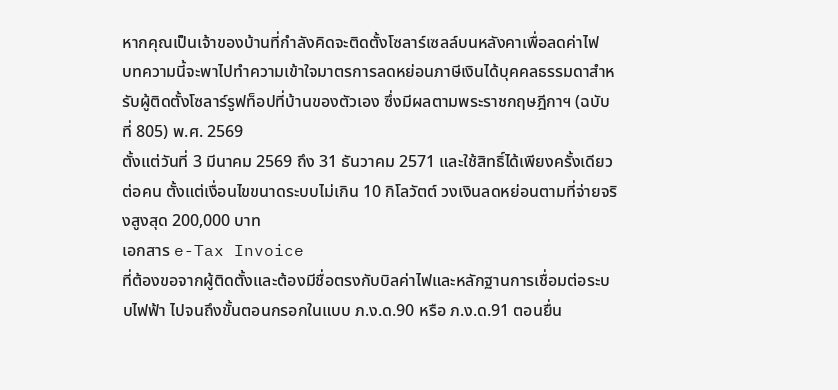หากคุณเป็นเจ้าของบ้านที่กำลังคิดจะติดตั้งโซลาร์เซลล์บนหลังคาเพื่อลดค่าไฟ
บทความนี้จะพาไปทำความเข้าใจมาตรการลดหย่อนภาษีเงินได้บุคคลธรรมดาสำหรับผู้ติดตั้งโซลาร์รูฟท็อปที่บ้านของตัวเอง ซึ่งมีผลตามพระราชกฤษฎีกาฯ (ฉบับที่ 805) พ.ศ. 2569
ตั้งแต่วันที่ 3 มีนาคม 2569 ถึง 31 ธันวาคม 2571 และใช้สิทธิ์ได้เพียงครั้งเดียวต่อคน ตั้งแต่เงื่อนไขขนาดระบบไม่เกิน 10 กิโลวัตต์ วงเงินลดหย่อนตามที่จ่ายจริงสูงสุด 200,000 บาท
เอกสาร e-Tax Invoice
ที่ต้องขอจากผู้ติดตั้งและต้องมีชื่อตรงกับบิลค่าไฟและหลักฐานการเชื่อมต่อระบบไฟฟ้า ไปจนถึงขั้นตอนกรอกในแบบ ภ.ง.ด.90 หรือ ภ.ง.ด.91 ตอนยื่น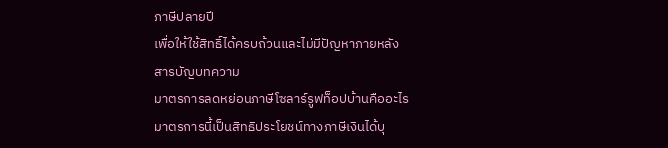ภาษีปลายปี
เพื่อให้ใช้สิทธิ์ได้ครบถ้วนและไม่มีปัญหาภายหลัง
สารบัญบทความ
มาตรการลดหย่อนภาษีโซลาร์รูฟท็อปบ้านคืออะไร
มาตรการนี้เป็นสิทธิประโยชน์ทางภาษีเงินได้บุ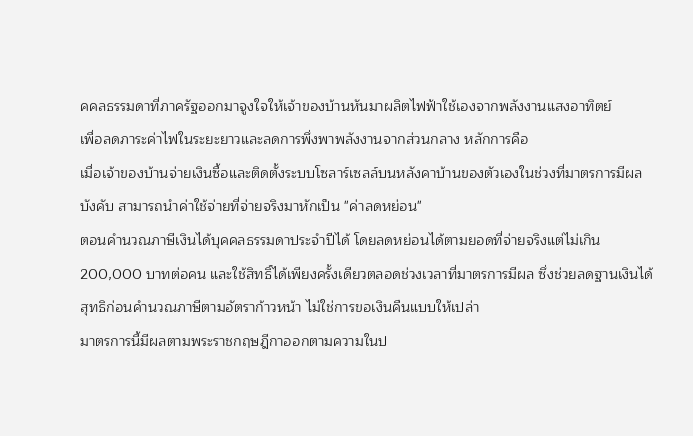คคลธรรมดาที่ภาครัฐออกมาจูงใจให้เจ้าของบ้านหันมาผลิตไฟฟ้าใช้เองจากพลังงานแสงอาทิตย์
เพื่อลดภาระค่าไฟในระยะยาวและลดการพึ่งพาพลังงานจากส่วนกลาง หลักการคือ
เมื่อเจ้าของบ้านจ่ายเงินซื้อและติดตั้งระบบโซลาร์เซลล์บนหลังคาบ้านของตัวเองในช่วงที่มาตรการมีผลบังคับ สามารถนำค่าใช้จ่ายที่จ่ายจริงมาหักเป็น "ค่าลดหย่อน"
ตอนคำนวณภาษีเงินได้บุคคลธรรมดาประจำปีได้ โดยลดหย่อนได้ตามยอดที่จ่ายจริงแต่ไม่เกิน
200,000 บาทต่อคน และใช้สิทธิ์ได้เพียงครั้งเดียวตลอดช่วงเวลาที่มาตรการมีผล ซึ่งช่วยลดฐานเงินได้สุทธิก่อนคำนวณภาษีตามอัตราก้าวหน้า ไม่ใช่การขอเงินคืนแบบให้เปล่า
มาตรการนี้มีผลตามพระราชกฤษฎีกาออกตามความในป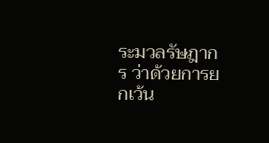ระมวลรัษฎากร ว่าด้วยการยกเว้น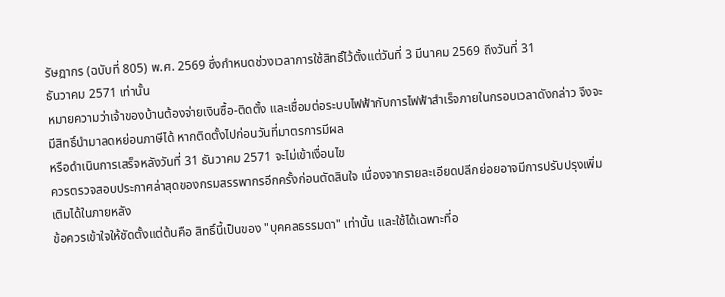รัษฎากร (ฉบับที่ 805) พ.ศ. 2569 ซึ่งกำหนดช่วงเวลาการใช้สิทธิ์ไว้ตั้งแต่วันที่ 3 มีนาคม 2569 ถึงวันที่ 31
ธันวาคม 2571 เท่านั้น
หมายความว่าเจ้าของบ้านต้องจ่ายเงินซื้อ-ติดตั้ง และเชื่อมต่อระบบไฟฟ้ากับการไฟฟ้าสำเร็จภายในกรอบเวลาดังกล่าว จึงจะมีสิทธิ์นำมาลดหย่อนภาษีได้ หากติดตั้งไปก่อนวันที่มาตรการมีผล
หรือดำเนินการเสร็จหลังวันที่ 31 ธันวาคม 2571 จะไม่เข้าเงื่อนไข
ควรตรวจสอบประกาศล่าสุดของกรมสรรพากรอีกครั้งก่อนตัดสินใจ เนื่องจากรายละเอียดปลีกย่อยอาจมีการปรับปรุงเพิ่มเติมได้ในภายหลัง
ข้อควรเข้าใจให้ชัดตั้งแต่ต้นคือ สิทธิ์นี้เป็นของ "บุคคลธรรมดา" เท่านั้น และใช้ได้เฉพาะที่อ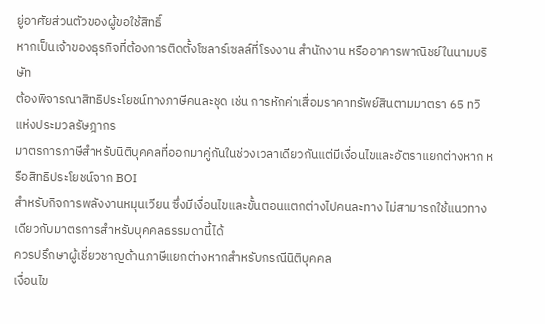ยู่อาศัยส่วนตัวของผู้ขอใช้สิทธิ์
หากเป็นเจ้าของธุรกิจที่ต้องการติดตั้งโซลาร์เซลล์ที่โรงงาน สำนักงาน หรืออาคารพาณิชย์ในนามบริษัท
ต้องพิจารณาสิทธิประโยชน์ทางภาษีคนละชุด เช่น การหักค่าเสื่อมราคาทรัพย์สินตามมาตรา 65 ทวิ แห่งประมวลรัษฎากร
มาตรการภาษีสำหรับนิติบุคคลที่ออกมาคู่กันในช่วงเวลาเดียวกันแต่มีเงื่อนไขและอัตราแยกต่างหาก หรือสิทธิประโยชน์จาก BOI
สำหรับกิจการพลังงานหมุนเวียน ซึ่งมีเงื่อนไขและขั้นตอนแตกต่างไปคนละทาง ไม่สามารถใช้แนวทางเดียวกับมาตรการสำหรับบุคคลธรรมดานี้ได้
ควรปรึกษาผู้เชี่ยวชาญด้านภาษีแยกต่างหากสำหรับกรณีนิติบุคคล
เงื่อนไข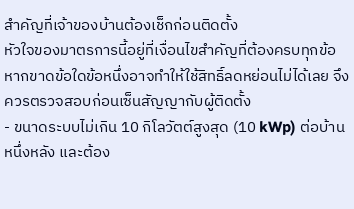สำคัญที่เจ้าของบ้านต้องเช็กก่อนติดตั้ง
หัวใจของมาตรการนี้อยู่ที่เงื่อนไขสำคัญที่ต้องครบทุกข้อ หากขาดข้อใดข้อหนึ่งอาจทำให้ใช้สิทธิ์ลดหย่อนไม่ได้เลย จึงควรตรวจสอบก่อนเซ็นสัญญากับผู้ติดตั้ง
- ขนาดระบบไม่เกิน 10 กิโลวัตต์สูงสุด (10 kWp) ต่อบ้านหนึ่งหลัง และต้อง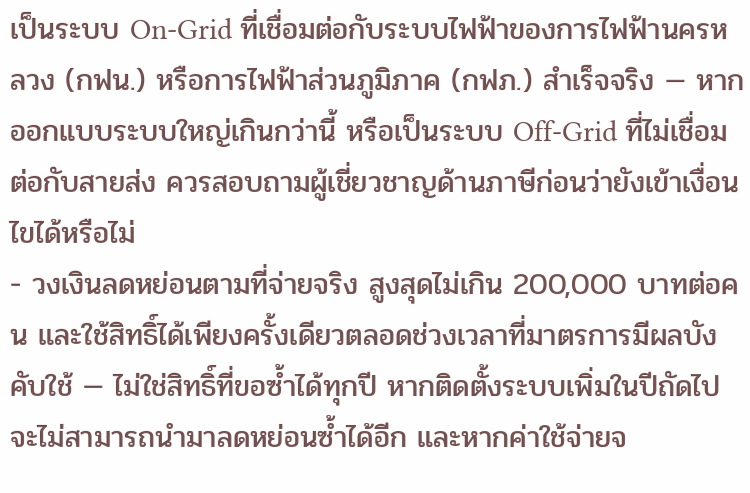เป็นระบบ On-Grid ที่เชื่อมต่อกับระบบไฟฟ้าของการไฟฟ้านครหลวง (กฟน.) หรือการไฟฟ้าส่วนภูมิภาค (กฟภ.) สำเร็จจริง — หากออกแบบระบบใหญ่เกินกว่านี้ หรือเป็นระบบ Off-Grid ที่ไม่เชื่อมต่อกับสายส่ง ควรสอบถามผู้เชี่ยวชาญด้านภาษีก่อนว่ายังเข้าเงื่อนไขได้หรือไม่
- วงเงินลดหย่อนตามที่จ่ายจริง สูงสุดไม่เกิน 200,000 บาทต่อคน และใช้สิทธิ์ได้เพียงครั้งเดียวตลอดช่วงเวลาที่มาตรการมีผลบังคับใช้ — ไม่ใช่สิทธิ์ที่ขอซ้ำได้ทุกปี หากติดตั้งระบบเพิ่มในปีถัดไปจะไม่สามารถนำมาลดหย่อนซ้ำได้อีก และหากค่าใช้จ่ายจ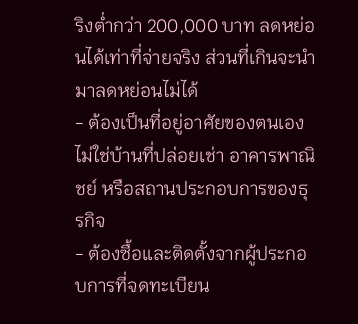ริงต่ำกว่า 200,000 บาท ลดหย่อนได้เท่าที่จ่ายจริง ส่วนที่เกินจะนำมาลดหย่อนไม่ได้
- ต้องเป็นที่อยู่อาศัยของตนเอง ไม่ใช่บ้านที่ปล่อยเช่า อาคารพาณิชย์ หรือสถานประกอบการของธุรกิจ
- ต้องซื้อและติดตั้งจากผู้ประกอบการที่จดทะเบียน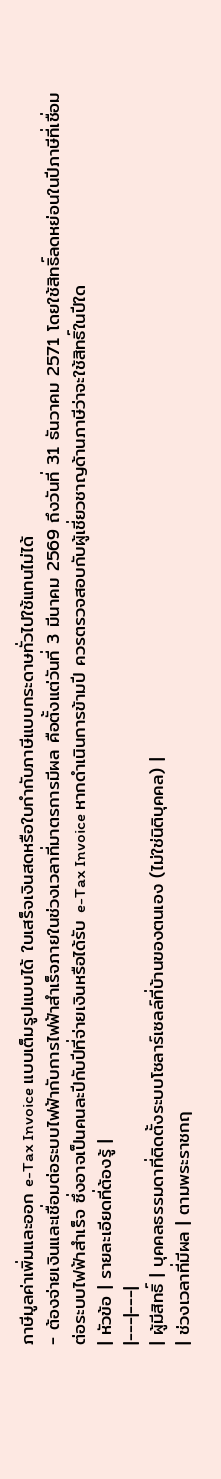ภาษีมูลค่าเพิ่มและออก e-Tax Invoice แบบเต็มรูปแบบได้ ใบเสร็จเงินสดหรือใบกำกับภาษีแบบกระดาษทั่วไปใช้แทนไม่ได้
- ต้องจ่ายเงินและเชื่อมต่อระบบไฟฟ้ากับการไฟฟ้าสำเร็จภายในช่วงเวลาที่มาตรการมีผล คือตั้งแต่วันที่ 3 มีนาคม 2569 ถึงวันที่ 31 ธันวาคม 2571 โดยใช้สิทธิ์ลดหย่อนในปีภาษีที่เชื่อมต่อระบบไฟฟ้าสำเร็จ ซึ่งอาจเป็นคนละปีกับปีที่จ่ายเงินหรือได้รับ e-Tax Invoice หากดำเนินการข้ามปี ควรตรวจสอบกับผู้เชี่ยวชาญด้านภาษีว่าจะใช้สิทธิ์ในปีใด
| หัวข้อ | รายละเอียดที่ต้องรู้ |
|---|---|
| ผู้มีสิทธิ์ | บุคคลธรรมดาที่ติดตั้งระบบโซลาร์เซลล์ที่บ้านของตนเอง (ไม่ใช่นิติบุคคล) |
| ช่วงเวลาที่มีผล | ตามพระราชกฤ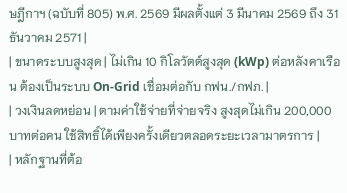ษฎีกาฯ (ฉบับที่ 805) พ.ศ. 2569 มีผลตั้งแต่ 3 มีนาคม 2569 ถึง 31 ธันวาคม 2571 |
| ขนาดระบบสูงสุด | ไม่เกิน 10 กิโลวัตต์สูงสุด (kWp) ต่อหลังคาเรือน ต้องเป็นระบบ On-Grid เชื่อมต่อกับ กฟน./กฟภ. |
| วงเงินลดหย่อน | ตามค่าใช้จ่ายที่จ่ายจริง สูงสุดไม่เกิน 200,000 บาทต่อคน ใช้สิทธิ์ได้เพียงครั้งเดียวตลอดระยะเวลามาตรการ |
| หลักฐานที่ต้อ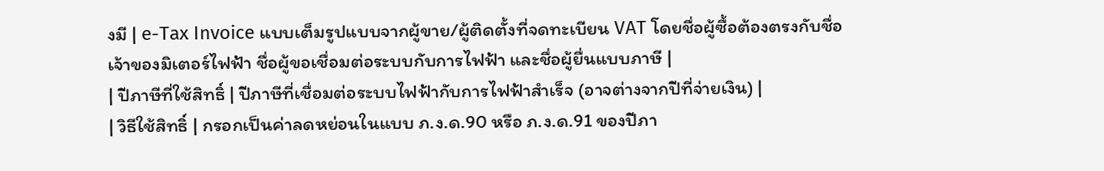งมี | e-Tax Invoice แบบเต็มรูปแบบจากผู้ขาย/ผู้ติดตั้งที่จดทะเบียน VAT โดยชื่อผู้ซื้อต้องตรงกับชื่อเจ้าของมิเตอร์ไฟฟ้า ชื่อผู้ขอเชื่อมต่อระบบกับการไฟฟ้า และชื่อผู้ยื่นแบบภาษี |
| ปีภาษีที่ใช้สิทธิ์ | ปีภาษีที่เชื่อมต่อระบบไฟฟ้ากับการไฟฟ้าสำเร็จ (อาจต่างจากปีที่จ่ายเงิน) |
| วิธีใช้สิทธิ์ | กรอกเป็นค่าลดหย่อนในแบบ ภ.ง.ด.90 หรือ ภ.ง.ด.91 ของปีภา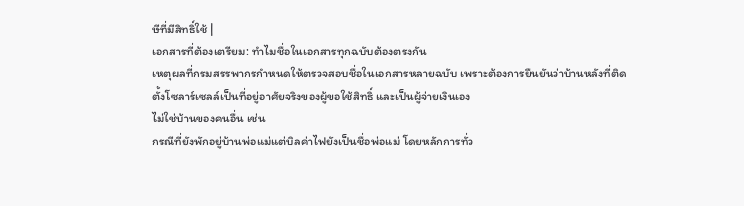ษีที่มีสิทธิ์ใช้ |
เอกสารที่ต้องเตรียม: ทำไมชื่อในเอกสารทุกฉบับต้องตรงกัน
เหตุผลที่กรมสรรพากรกำหนดให้ตรวจสอบชื่อในเอกสารหลายฉบับ เพราะต้องการยืนยันว่าบ้านหลังที่ติดตั้งโซลาร์เซลล์เป็นที่อยู่อาศัยจริงของผู้ขอใช้สิทธิ์ และเป็นผู้จ่ายเงินเอง
ไม่ใช่บ้านของคนอื่น เช่น
กรณีที่ยังพักอยู่บ้านพ่อแม่แต่บิลค่าไฟยังเป็นชื่อพ่อแม่ โดยหลักการทั่ว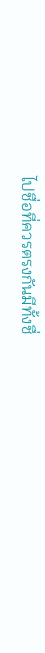ไปชื่อที่ควรตรงกันมีทั้งชื่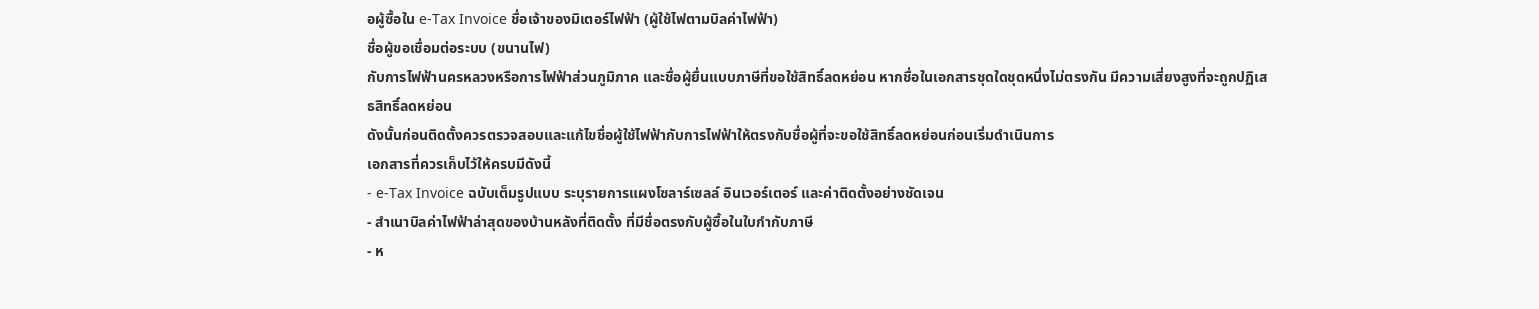อผู้ซื้อใน e-Tax Invoice ชื่อเจ้าของมิเตอร์ไฟฟ้า (ผู้ใช้ไฟตามบิลค่าไฟฟ้า)
ชื่อผู้ขอเชื่อมต่อระบบ (ขนานไฟ)
กับการไฟฟ้านครหลวงหรือการไฟฟ้าส่วนภูมิภาค และชื่อผู้ยื่นแบบภาษีที่ขอใช้สิทธิ์ลดหย่อน หากชื่อในเอกสารชุดใดชุดหนึ่งไม่ตรงกัน มีความเสี่ยงสูงที่จะถูกปฏิเสธสิทธิ์ลดหย่อน
ดังนั้นก่อนติดตั้งควรตรวจสอบและแก้ไขชื่อผู้ใช้ไฟฟ้ากับการไฟฟ้าให้ตรงกับชื่อผู้ที่จะขอใช้สิทธิ์ลดหย่อนก่อนเริ่มดำเนินการ
เอกสารที่ควรเก็บไว้ให้ครบมีดังนี้
- e-Tax Invoice ฉบับเต็มรูปแบบ ระบุรายการแผงโซลาร์เซลล์ อินเวอร์เตอร์ และค่าติดตั้งอย่างชัดเจน
- สำเนาบิลค่าไฟฟ้าล่าสุดของบ้านหลังที่ติดตั้ง ที่มีชื่อตรงกับผู้ซื้อในใบกำกับภาษี
- ห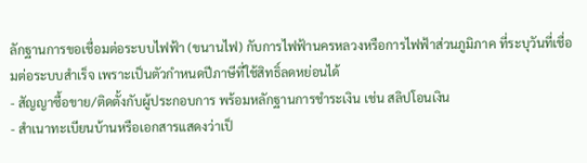ลักฐานการขอเชื่อมต่อระบบไฟฟ้า (ขนานไฟ) กับการไฟฟ้านครหลวงหรือการไฟฟ้าส่วนภูมิภาค ที่ระบุวันที่เชื่อมต่อระบบสำเร็จ เพราะเป็นตัวกำหนดปีภาษีที่ใช้สิทธิ์ลดหย่อนได้
- สัญญาซื้อขาย/ติดตั้งกับผู้ประกอบการ พร้อมหลักฐานการชำระเงิน เช่น สลิปโอนเงิน
- สำเนาทะเบียนบ้านหรือเอกสารแสดงว่าเป็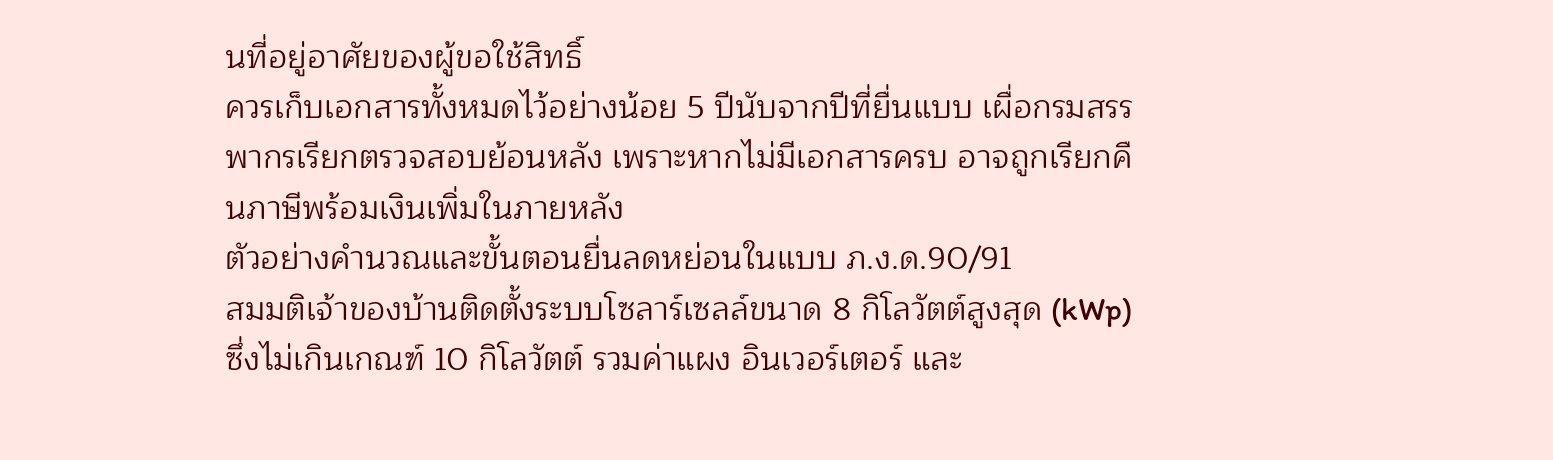นที่อยู่อาศัยของผู้ขอใช้สิทธิ์
ควรเก็บเอกสารทั้งหมดไว้อย่างน้อย 5 ปีนับจากปีที่ยื่นแบบ เผื่อกรมสรรพากรเรียกตรวจสอบย้อนหลัง เพราะหากไม่มีเอกสารครบ อาจถูกเรียกคืนภาษีพร้อมเงินเพิ่มในภายหลัง
ตัวอย่างคำนวณและขั้นตอนยื่นลดหย่อนในแบบ ภ.ง.ด.90/91
สมมติเจ้าของบ้านติดตั้งระบบโซลาร์เซลล์ขนาด 8 กิโลวัตต์สูงสุด (kWp) ซึ่งไม่เกินเกณฑ์ 10 กิโลวัตต์ รวมค่าแผง อินเวอร์เตอร์ และ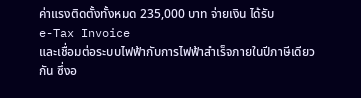ค่าแรงติดตั้งทั้งหมด 235,000 บาท จ่ายเงิน ได้รับ
e-Tax Invoice
และเชื่อมต่อระบบไฟฟ้ากับการไฟฟ้าสำเร็จภายในปีภาษีเดียวกัน ซึ่งอ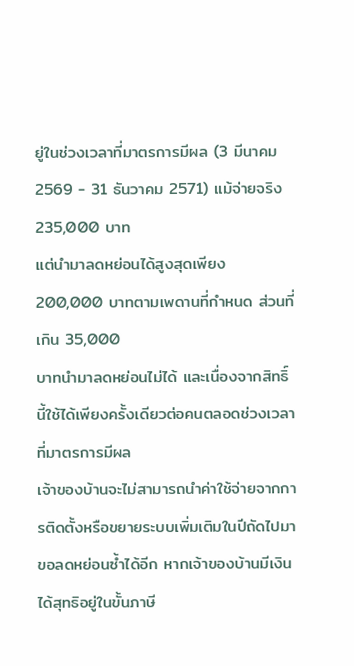ยู่ในช่วงเวลาที่มาตรการมีผล (3 มีนาคม 2569 - 31 ธันวาคม 2571) แม้จ่ายจริง 235,000 บาท
แต่นำมาลดหย่อนได้สูงสุดเพียง 200,000 บาทตามเพดานที่กำหนด ส่วนที่เกิน 35,000
บาทนำมาลดหย่อนไม่ได้ และเนื่องจากสิทธิ์นี้ใช้ได้เพียงครั้งเดียวต่อคนตลอดช่วงเวลาที่มาตรการมีผล
เจ้าของบ้านจะไม่สามารถนำค่าใช้จ่ายจากการติดตั้งหรือขยายระบบเพิ่มเติมในปีถัดไปมาขอลดหย่อนซ้ำได้อีก หากเจ้าของบ้านมีเงินได้สุทธิอยู่ในขั้นภาษี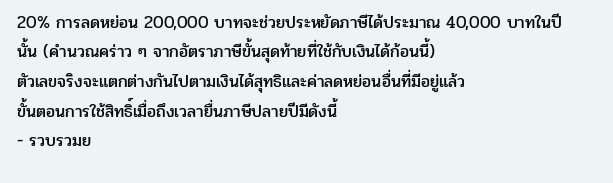20% การลดหย่อน 200,000 บาทจะช่วยประหยัดภาษีได้ประมาณ 40,000 บาทในปีนั้น (คำนวณคร่าว ๆ จากอัตราภาษีขั้นสุดท้ายที่ใช้กับเงินได้ก้อนนี้)
ตัวเลขจริงจะแตกต่างกันไปตามเงินได้สุทธิและค่าลดหย่อนอื่นที่มีอยู่แล้ว
ขั้นตอนการใช้สิทธิ์เมื่อถึงเวลายื่นภาษีปลายปีมีดังนี้
- รวบรวมย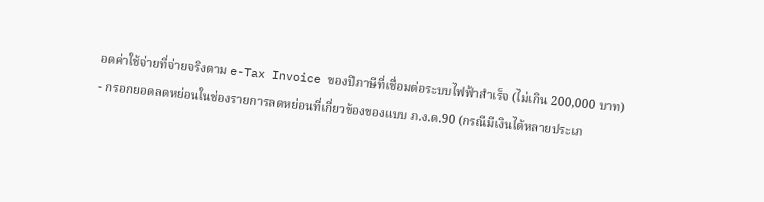อดค่าใช้จ่ายที่จ่ายจริงตาม e-Tax Invoice ของปีภาษีที่เชื่อมต่อระบบไฟฟ้าสำเร็จ (ไม่เกิน 200,000 บาท)
- กรอกยอดลดหย่อนในช่องรายการลดหย่อนที่เกี่ยวข้องของแบบ ภ.ง.ด.90 (กรณีมีเงินได้หลายประเภ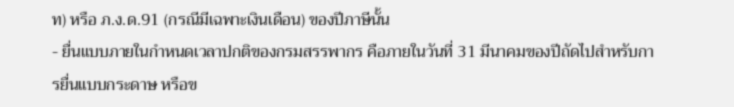ท) หรือ ภ.ง.ด.91 (กรณีมีเฉพาะเงินเดือน) ของปีภาษีนั้น
- ยื่นแบบภายในกำหนดเวลาปกติของกรมสรรพากร คือภายในวันที่ 31 มีนาคมของปีถัดไปสำหรับการยื่นแบบกระดาษ หรือข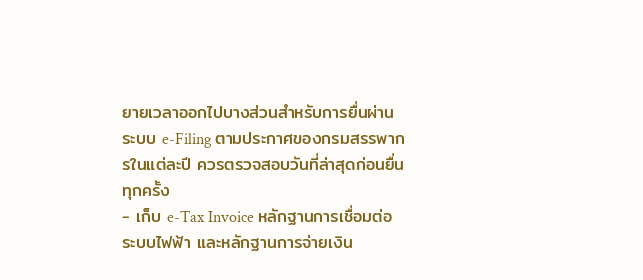ยายเวลาออกไปบางส่วนสำหรับการยื่นผ่านระบบ e-Filing ตามประกาศของกรมสรรพากรในแต่ละปี ควรตรวจสอบวันที่ล่าสุดก่อนยื่นทุกครั้ง
- เก็บ e-Tax Invoice หลักฐานการเชื่อมต่อระบบไฟฟ้า และหลักฐานการจ่ายเงิน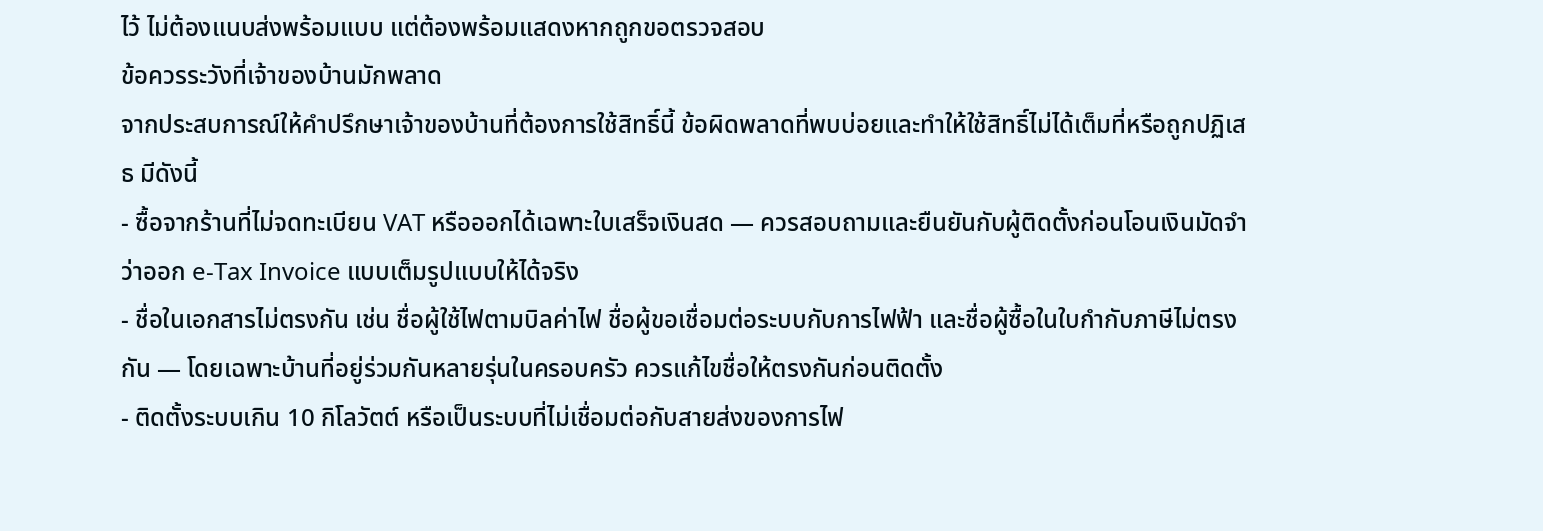ไว้ ไม่ต้องแนบส่งพร้อมแบบ แต่ต้องพร้อมแสดงหากถูกขอตรวจสอบ
ข้อควรระวังที่เจ้าของบ้านมักพลาด
จากประสบการณ์ให้คำปรึกษาเจ้าของบ้านที่ต้องการใช้สิทธิ์นี้ ข้อผิดพลาดที่พบบ่อยและทำให้ใช้สิทธิ์ไม่ได้เต็มที่หรือถูกปฏิเสธ มีดังนี้
- ซื้อจากร้านที่ไม่จดทะเบียน VAT หรือออกได้เฉพาะใบเสร็จเงินสด — ควรสอบถามและยืนยันกับผู้ติดตั้งก่อนโอนเงินมัดจำว่าออก e-Tax Invoice แบบเต็มรูปแบบให้ได้จริง
- ชื่อในเอกสารไม่ตรงกัน เช่น ชื่อผู้ใช้ไฟตามบิลค่าไฟ ชื่อผู้ขอเชื่อมต่อระบบกับการไฟฟ้า และชื่อผู้ซื้อในใบกำกับภาษีไม่ตรงกัน — โดยเฉพาะบ้านที่อยู่ร่วมกันหลายรุ่นในครอบครัว ควรแก้ไขชื่อให้ตรงกันก่อนติดตั้ง
- ติดตั้งระบบเกิน 10 กิโลวัตต์ หรือเป็นระบบที่ไม่เชื่อมต่อกับสายส่งของการไฟ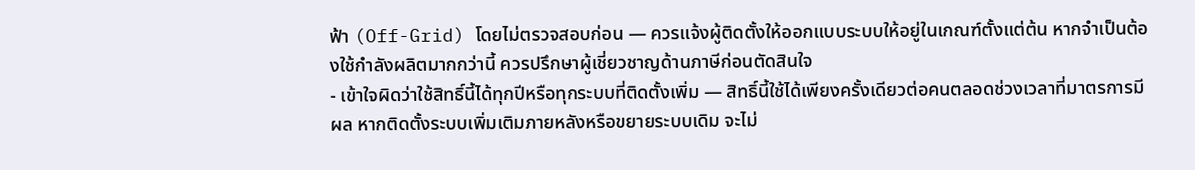ฟ้า (Off-Grid) โดยไม่ตรวจสอบก่อน — ควรแจ้งผู้ติดตั้งให้ออกแบบระบบให้อยู่ในเกณฑ์ตั้งแต่ต้น หากจำเป็นต้องใช้กำลังผลิตมากกว่านี้ ควรปรึกษาผู้เชี่ยวชาญด้านภาษีก่อนตัดสินใจ
- เข้าใจผิดว่าใช้สิทธิ์นี้ได้ทุกปีหรือทุกระบบที่ติดตั้งเพิ่ม — สิทธิ์นี้ใช้ได้เพียงครั้งเดียวต่อคนตลอดช่วงเวลาที่มาตรการมีผล หากติดตั้งระบบเพิ่มเติมภายหลังหรือขยายระบบเดิม จะไม่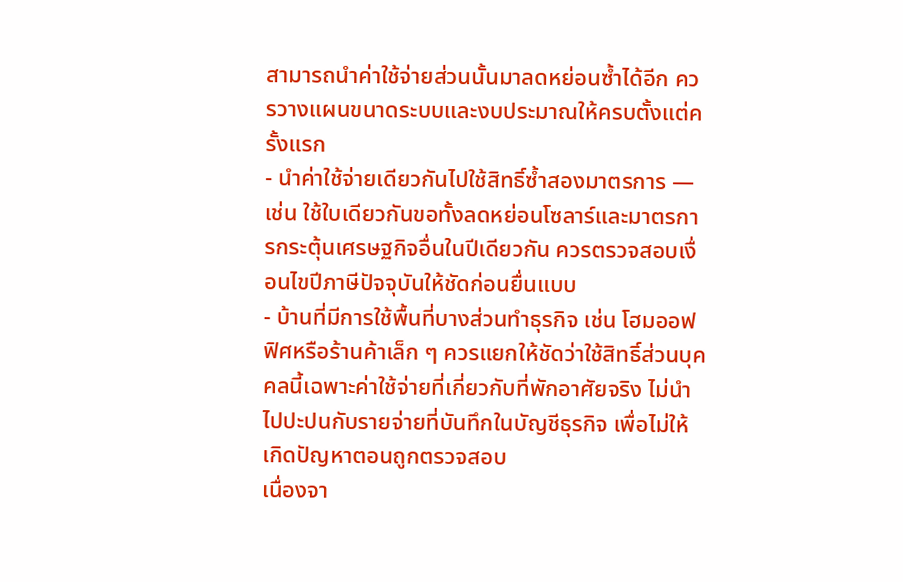สามารถนำค่าใช้จ่ายส่วนนั้นมาลดหย่อนซ้ำได้อีก ควรวางแผนขนาดระบบและงบประมาณให้ครบตั้งแต่ครั้งแรก
- นำค่าใช้จ่ายเดียวกันไปใช้สิทธิ์ซ้ำสองมาตรการ — เช่น ใช้ใบเดียวกันขอทั้งลดหย่อนโซลาร์และมาตรการกระตุ้นเศรษฐกิจอื่นในปีเดียวกัน ควรตรวจสอบเงื่อนไขปีภาษีปัจจุบันให้ชัดก่อนยื่นแบบ
- บ้านที่มีการใช้พื้นที่บางส่วนทำธุรกิจ เช่น โฮมออฟฟิศหรือร้านค้าเล็ก ๆ ควรแยกให้ชัดว่าใช้สิทธิ์ส่วนบุคคลนี้เฉพาะค่าใช้จ่ายที่เกี่ยวกับที่พักอาศัยจริง ไม่นำไปปะปนกับรายจ่ายที่บันทึกในบัญชีธุรกิจ เพื่อไม่ให้เกิดปัญหาตอนถูกตรวจสอบ
เนื่องจา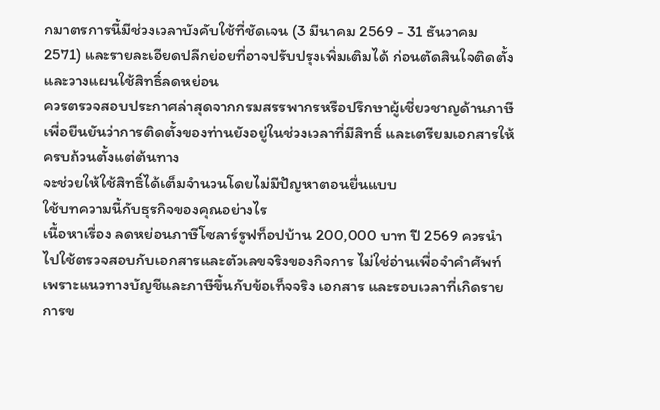กมาตรการนี้มีช่วงเวลาบังคับใช้ที่ชัดเจน (3 มีนาคม 2569 - 31 ธันวาคม 2571) และรายละเอียดปลีกย่อยที่อาจปรับปรุงเพิ่มเติมได้ ก่อนตัดสินใจติดตั้งและวางแผนใช้สิทธิ์ลดหย่อน
ควรตรวจสอบประกาศล่าสุดจากกรมสรรพากรหรือปรึกษาผู้เชี่ยวชาญด้านภาษีเพื่อยืนยันว่าการติดตั้งของท่านยังอยู่ในช่วงเวลาที่มีสิทธิ์ และเตรียมเอกสารให้ครบถ้วนตั้งแต่ต้นทาง
จะช่วยให้ใช้สิทธิ์ได้เต็มจำนวนโดยไม่มีปัญหาตอนยื่นแบบ
ใช้บทความนี้กับธุรกิจของคุณอย่างไร
เนื้อหาเรื่อง ลดหย่อนภาษีโซลาร์รูฟท็อปบ้าน 200,000 บาท ปี 2569 ควรนำไปใช้ตรวจสอบกับเอกสารและตัวเลขจริงของกิจการ ไม่ใช่อ่านเพื่อจำคำศัพท์
เพราะแนวทางบัญชีและภาษีขึ้นกับข้อเท็จจริง เอกสาร และรอบเวลาที่เกิดรายการข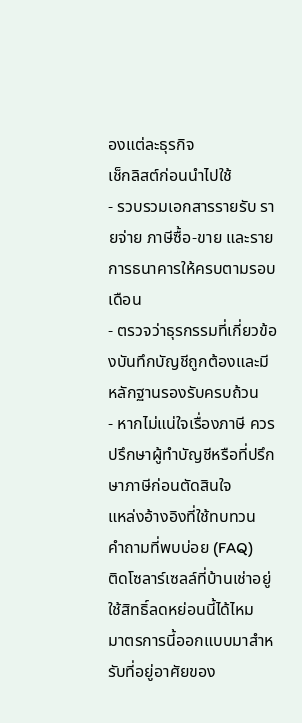องแต่ละธุรกิจ
เช็กลิสต์ก่อนนำไปใช้
- รวบรวมเอกสารรายรับ รายจ่าย ภาษีซื้อ-ขาย และรายการธนาคารให้ครบตามรอบเดือน
- ตรวจว่าธุรกรรมที่เกี่ยวข้องบันทึกบัญชีถูกต้องและมีหลักฐานรองรับครบถ้วน
- หากไม่แน่ใจเรื่องภาษี ควรปรึกษาผู้ทำบัญชีหรือที่ปรึกษาภาษีก่อนตัดสินใจ
แหล่งอ้างอิงที่ใช้ทบทวน
คำถามที่พบบ่อย (FAQ)
ติดโซลาร์เซลล์ที่บ้านเช่าอยู่ ใช้สิทธิ์ลดหย่อนนี้ได้ไหม
มาตรการนี้ออกแบบมาสำหรับที่อยู่อาศัยของ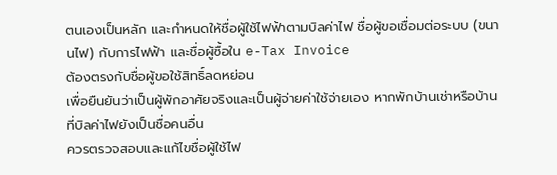ตนเองเป็นหลัก และกำหนดให้ชื่อผู้ใช้ไฟฟ้าตามบิลค่าไฟ ชื่อผู้ขอเชื่อมต่อระบบ (ขนานไฟ) กับการไฟฟ้า และชื่อผู้ซื้อใน e-Tax Invoice
ต้องตรงกับชื่อผู้ขอใช้สิทธิ์ลดหย่อน
เพื่อยืนยันว่าเป็นผู้พักอาศัยจริงและเป็นผู้จ่ายค่าใช้จ่ายเอง หากพักบ้านเช่าหรือบ้านที่บิลค่าไฟยังเป็นชื่อคนอื่น
ควรตรวจสอบและแก้ไขชื่อผู้ใช้ไฟ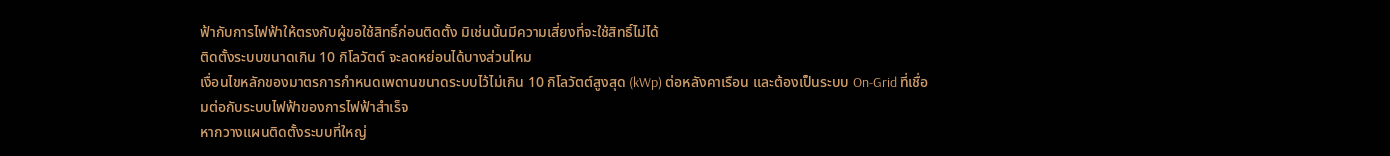ฟ้ากับการไฟฟ้าให้ตรงกับผู้ขอใช้สิทธิ์ก่อนติดตั้ง มิเช่นนั้นมีความเสี่ยงที่จะใช้สิทธิ์ไม่ได้
ติดตั้งระบบขนาดเกิน 10 กิโลวัตต์ จะลดหย่อนได้บางส่วนไหม
เงื่อนไขหลักของมาตรการกำหนดเพดานขนาดระบบไว้ไม่เกิน 10 กิโลวัตต์สูงสุด (kWp) ต่อหลังคาเรือน และต้องเป็นระบบ On-Grid ที่เชื่อมต่อกับระบบไฟฟ้าของการไฟฟ้าสำเร็จ
หากวางแผนติดตั้งระบบที่ใหญ่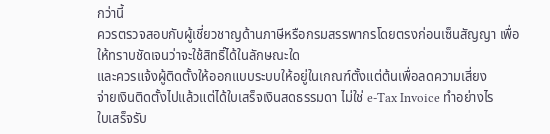กว่านี้
ควรตรวจสอบกับผู้เชี่ยวชาญด้านภาษีหรือกรมสรรพากรโดยตรงก่อนเซ็นสัญญา เพื่อให้ทราบชัดเจนว่าจะใช้สิทธิ์ได้ในลักษณะใด
และควรแจ้งผู้ติดตั้งให้ออกแบบระบบให้อยู่ในเกณฑ์ตั้งแต่ต้นเพื่อลดความเสี่ยง
จ่ายเงินติดตั้งไปแล้วแต่ได้ใบเสร็จเงินสดธรรมดา ไม่ใช่ e-Tax Invoice ทำอย่างไร
ใบเสร็จรับ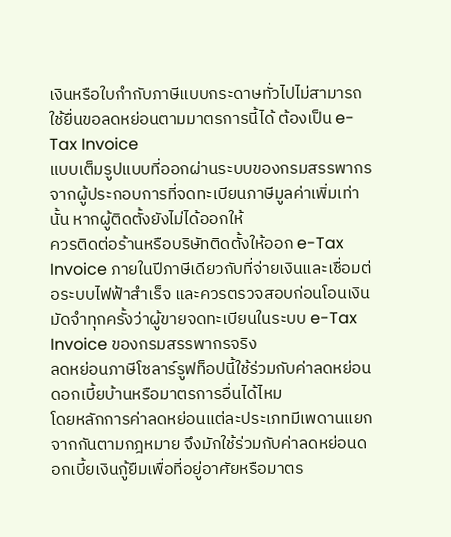เงินหรือใบกำกับภาษีแบบกระดาษทั่วไปไม่สามารถใช้ยื่นขอลดหย่อนตามมาตรการนี้ได้ ต้องเป็น e-Tax Invoice
แบบเต็มรูปแบบที่ออกผ่านระบบของกรมสรรพากรจากผู้ประกอบการที่จดทะเบียนภาษีมูลค่าเพิ่มเท่านั้น หากผู้ติดตั้งยังไม่ได้ออกให้
ควรติดต่อร้านหรือบริษัทติดตั้งให้ออก e-Tax Invoice ภายในปีภาษีเดียวกับที่จ่ายเงินและเชื่อมต่อระบบไฟฟ้าสำเร็จ และควรตรวจสอบก่อนโอนเงินมัดจำทุกครั้งว่าผู้ขายจดทะเบียนในระบบ e-Tax
Invoice ของกรมสรรพากรจริง
ลดหย่อนภาษีโซลาร์รูฟท็อปนี้ใช้ร่วมกับค่าลดหย่อนดอกเบี้ยบ้านหรือมาตรการอื่นได้ไหม
โดยหลักการค่าลดหย่อนแต่ละประเภทมีเพดานแยกจากกันตามกฎหมาย จึงมักใช้ร่วมกับค่าลดหย่อนดอกเบี้ยเงินกู้ยืมเพื่อที่อยู่อาศัยหรือมาตร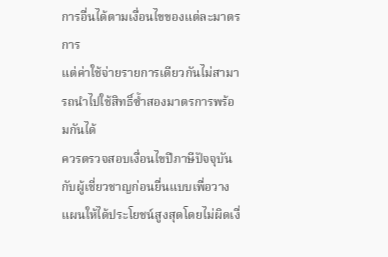การอื่นได้ตามเงื่อนไขของแต่ละมาตรการ
แต่ค่าใช้จ่ายรายการเดียวกันไม่สามารถนำไปใช้สิทธิ์ซ้ำสองมาตรการพร้อมกันได้
ควรตรวจสอบเงื่อนไขปีภาษีปัจจุบันกับผู้เชี่ยวชาญก่อนยื่นแบบเพื่อวางแผนให้ได้ประโยชน์สูงสุดโดยไม่ผิดเงื่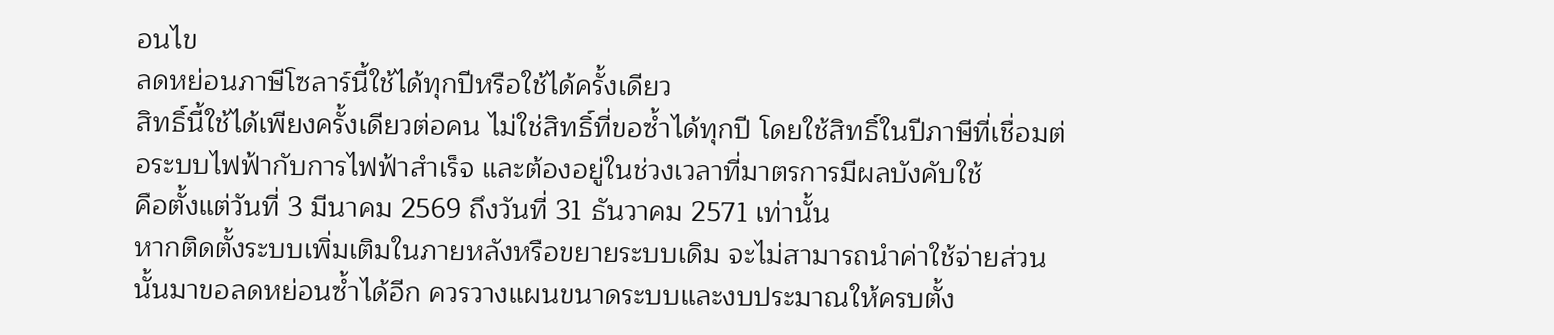อนไข
ลดหย่อนภาษีโซลาร์นี้ใช้ได้ทุกปีหรือใช้ได้ครั้งเดียว
สิทธิ์นี้ใช้ได้เพียงครั้งเดียวต่อคน ไม่ใช่สิทธิ์ที่ขอซ้ำได้ทุกปี โดยใช้สิทธิ์ในปีภาษีที่เชื่อมต่อระบบไฟฟ้ากับการไฟฟ้าสำเร็จ และต้องอยู่ในช่วงเวลาที่มาตรการมีผลบังคับใช้
คือตั้งแต่วันที่ 3 มีนาคม 2569 ถึงวันที่ 31 ธันวาคม 2571 เท่านั้น
หากติดตั้งระบบเพิ่มเติมในภายหลังหรือขยายระบบเดิม จะไม่สามารถนำค่าใช้จ่ายส่วนนั้นมาขอลดหย่อนซ้ำได้อีก ควรวางแผนขนาดระบบและงบประมาณให้ครบตั้ง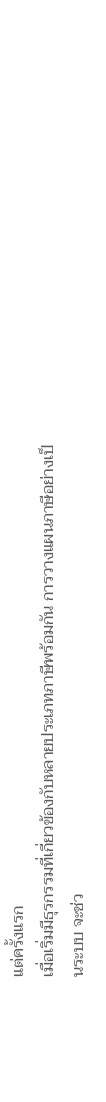แต่ครั้งแรก
เมื่อเริ่มมีธุรกรรมที่เกี่ยวข้องกับหลายประเภทภาษีพร้อมกัน การวางแผนภาษีอย่างเป็นระบบ จะช่ว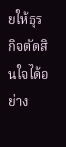ยให้ธุรกิจตัดสินใจได้อย่าง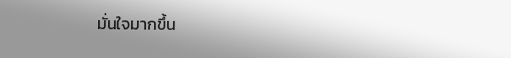มั่นใจมากขึ้น